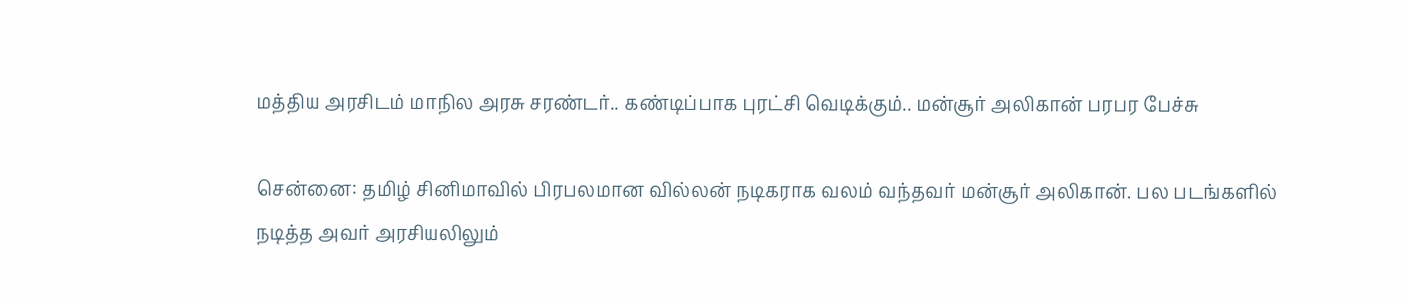மத்திய அரசிடம் மாநில அரசு சரண்டர்.. கண்டிப்பாக புரட்சி வெடிக்கும்.. மன்சூர் அலிகான் பரபர பேச்சு

சென்னை: தமிழ் சினிமாவில் பிரபலமான வில்லன் நடிகராக வலம் வந்தவர் மன்சூர் அலிகான். பல படங்களில் நடித்த அவர் அரசியலிலும்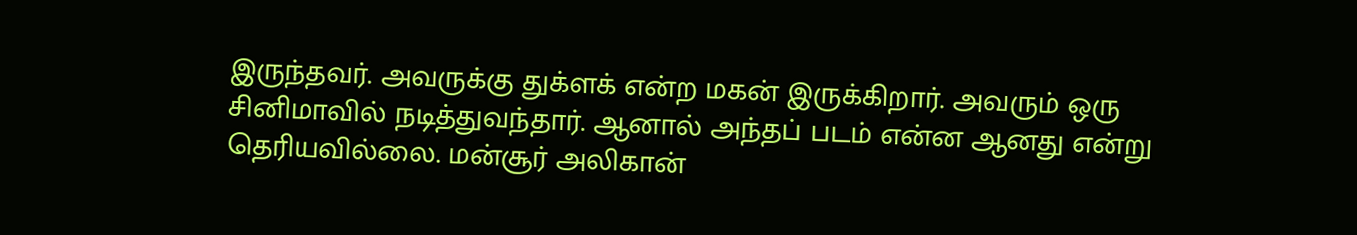இருந்தவர். அவருக்கு துக்ளக் என்ற மகன் இருக்கிறார். அவரும் ஒரு சினிமாவில் நடித்துவந்தார். ஆனால் அந்தப் படம் என்ன ஆனது என்று தெரியவில்லை. மன்சூர் அலிகான்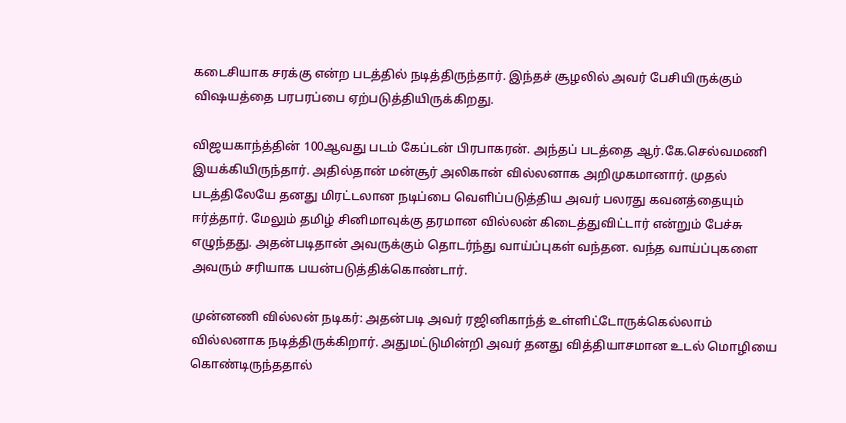கடைசியாக சரக்கு என்ற படத்தில் நடித்திருந்தார். இந்தச் சூழலில் அவர் பேசியிருக்கும் விஷயத்தை பரபரப்பை ஏற்படுத்தியிருக்கிறது.

விஜயகாந்த்தின் 100ஆவது படம் கேப்டன் பிரபாகரன். அந்தப் படத்தை ஆர்.கே.செல்வமணி இயக்கியிருந்தார். அதில்தான் மன்சூர் அலிகான் வில்லனாக அறிமுகமானார். முதல் படத்திலேயே தனது மிரட்டலான நடிப்பை வெளிப்படுத்திய அவர் பலரது கவனத்தையும் ஈர்த்தார். மேலும் தமிழ் சினிமாவுக்கு தரமான வில்லன் கிடைத்துவிட்டார் என்றும் பேச்சு எழுந்தது. அதன்படிதான் அவருக்கும் தொடர்ந்து வாய்ப்புகள் வந்தன. வந்த வாய்ப்புகளை அவரும் சரியாக பயன்படுத்திக்கொண்டார்.

முன்னணி வில்லன் நடிகர்: அதன்படி அவர் ரஜினிகாந்த் உள்ளிட்டோருக்கெல்லாம் வில்லனாக நடித்திருக்கிறார். அதுமட்டுமின்றி அவர் தனது வித்தியாசமான உடல் மொழியை கொண்டிருந்ததால்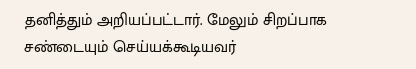தனித்தும் அறியப்பட்டார். மேலும் சிறப்பாக சண்டையும் செய்யக்கூடியவர்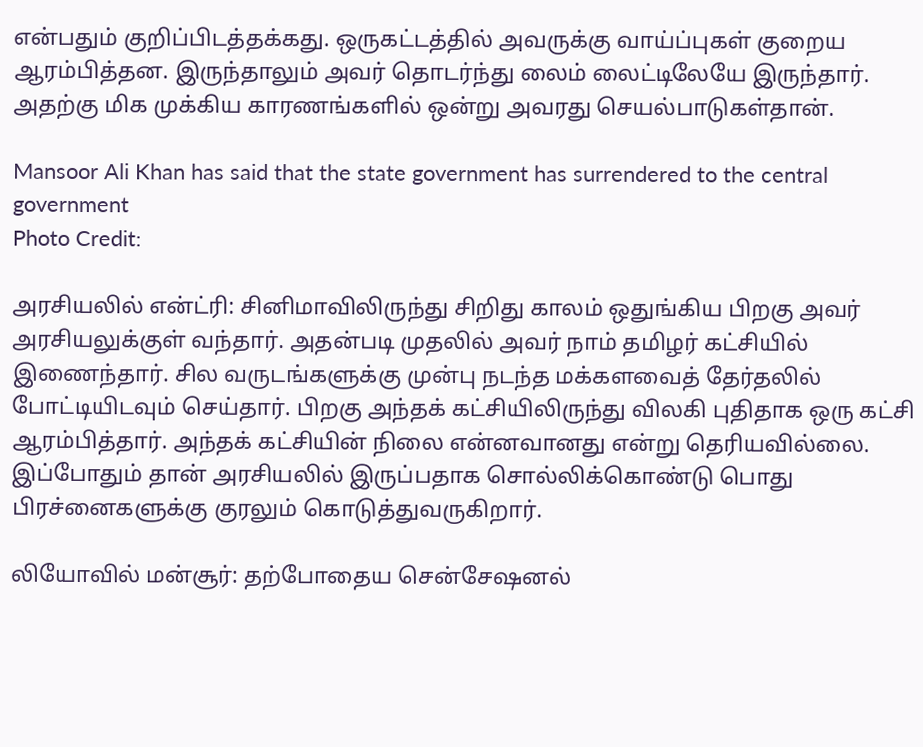என்பதும் குறிப்பிடத்தக்கது. ஒருகட்டத்தில் அவருக்கு வாய்ப்புகள் குறைய ஆரம்பித்தன. இருந்தாலும் அவர் தொடர்ந்து லைம் லைட்டிலேயே இருந்தார். அதற்கு மிக முக்கிய காரணங்களில் ஒன்று அவரது செயல்பாடுகள்தான்.

Mansoor Ali Khan has said that the state government has surrendered to the central government
Photo Credit:

அரசியலில் என்ட்ரி: சினிமாவிலிருந்து சிறிது காலம் ஒதுங்கிய பிறகு அவர் அரசியலுக்குள் வந்தார். அதன்படி முதலில் அவர் நாம் தமிழர் கட்சியில் இணைந்தார். சில வருடங்களுக்கு முன்பு நடந்த மக்களவைத் தேர்தலில் போட்டியிடவும் செய்தார். பிறகு அந்தக் கட்சியிலிருந்து விலகி புதிதாக ஒரு கட்சி ஆரம்பித்தார். அந்தக் கட்சியின் நிலை என்னவானது என்று தெரியவில்லை. இப்போதும் தான் அரசியலில் இருப்பதாக சொல்லிக்கொண்டு பொது பிரச்னைகளுக்கு குரலும் கொடுத்துவருகிறார்.

லியோவில் மன்சூர்: தற்போதைய சென்சேஷனல்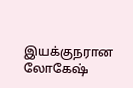இயக்குநரான லோகேஷ்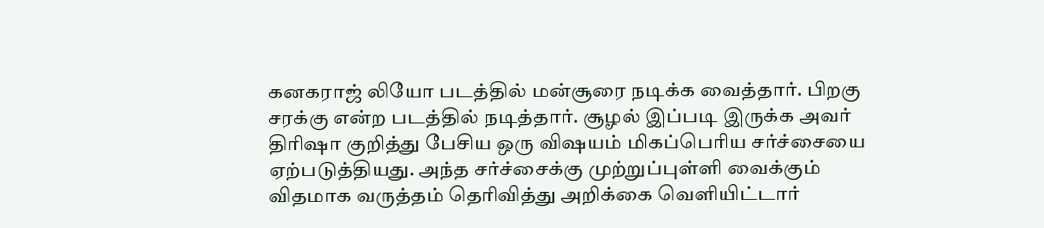கனகராஜ் லியோ படத்தில் மன்சூரை நடிக்க வைத்தார். பிறகு சரக்கு என்ற படத்தில் நடித்தார். சூழல் இப்படி இருக்க அவர் திரிஷா குறித்து பேசிய ஒரு விஷயம் மிகப்பெரிய சர்ச்சையை ஏற்படுத்தியது. அந்த சர்ச்சைக்கு முற்றுப்புள்ளி வைக்கும் விதமாக வருத்தம் தெரிவித்து அறிக்கை வெளியிட்டார்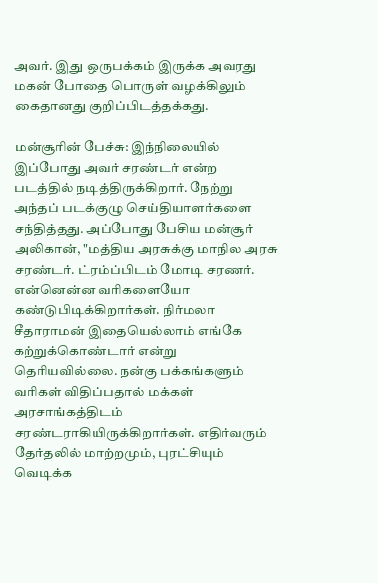அவர். இது ஒருபக்கம் இருக்க அவரது மகன் போதை பொருள் வழக்கிலும் கைதானது குறிப்பிடத்தக்கது.

மன்சூரின் பேச்சு: இந்நிலையில் இப்போது அவர் சரண்டர் என்ற படத்தில் நடித்திருக்கிறார். நேற்று அந்தப் படக்குழு செய்தியாளர்களை சந்தித்தது. அப்போது பேசிய மன்சூர் அலிகான், "மத்திய அரசுக்கு மாநில அரசு சரண்டர். ட்ரம்ப்பிடம் மோடி சரணர். என்னென்ன வரிகளையோ கண்டுபிடிக்கிறார்கள். நிர்மலா சீதாராமன் இதையெல்லாம் எங்கே கற்றுக்கொண்டார் என்று தெரியவில்லை. நன்கு பக்கங்களும் வரிகள் விதிப்பதால் மக்கள் அரசாங்கத்திடம் சரண்டராகியிருக்கிறார்கள். எதிர்வரும் தேர்தலில் மாற்றமும், புரட்சியும் வெடிக்க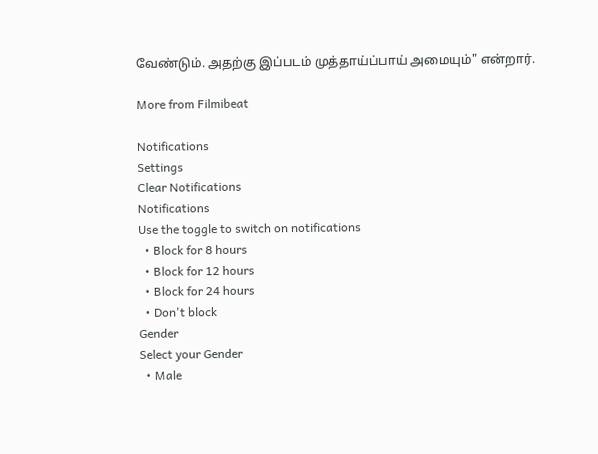வேண்டும். அதற்கு இப்படம் முத்தாய்ப்பாய் அமையும்" என்றார்.

More from Filmibeat

Notifications
Settings
Clear Notifications
Notifications
Use the toggle to switch on notifications
  • Block for 8 hours
  • Block for 12 hours
  • Block for 24 hours
  • Don't block
Gender
Select your Gender
  • Male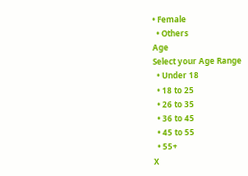• Female
  • Others
Age
Select your Age Range
  • Under 18
  • 18 to 25
  • 26 to 35
  • 36 to 45
  • 45 to 55
  • 55+
X